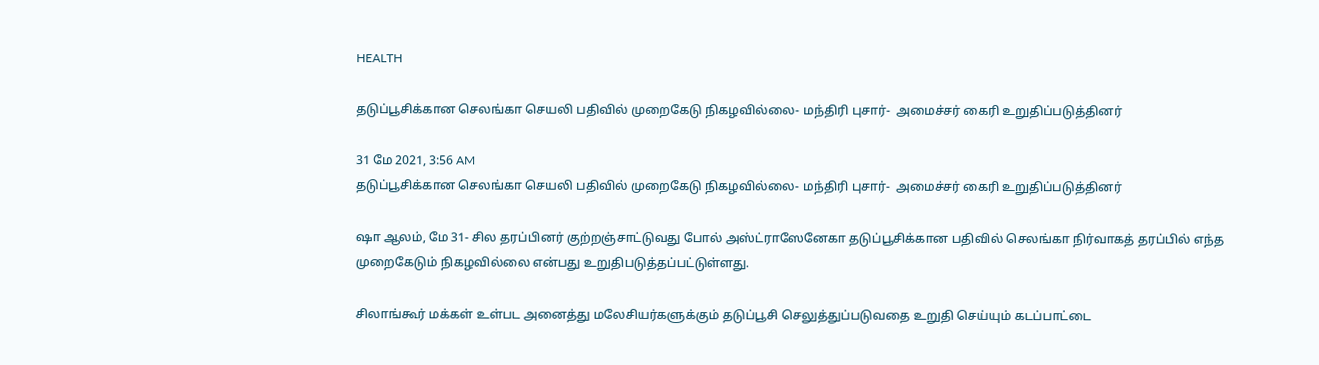HEALTH

தடுப்பூசிக்கான செலங்கா செயலி பதிவில் முறைகேடு நிகழவில்லை- மந்திரி புசார்-  அமைச்சர் கைரி உறுதிப்படுத்தினர்

31 மே 2021, 3:56 AM
தடுப்பூசிக்கான செலங்கா செயலி பதிவில் முறைகேடு நிகழவில்லை- மந்திரி புசார்-  அமைச்சர் கைரி உறுதிப்படுத்தினர்

ஷா ஆலம், மே 31- சில தரப்பினர் குற்றஞ்சாட்டுவது போல் அஸ்ட்ராஸேனேகா தடுப்பூசிக்கான பதிவில் செலங்கா நிர்வாகத் தரப்பில் எந்த முறைகேடும் நிகழவில்லை என்பது உறுதிபடுத்தப்பட்டுள்ளது.

சிலாங்கூர் மக்கள் உள்பட அனைத்து மலேசியர்களுக்கும் தடுப்பூசி செலுத்துப்படுவதை உறுதி செய்யும் கடப்பாட்டை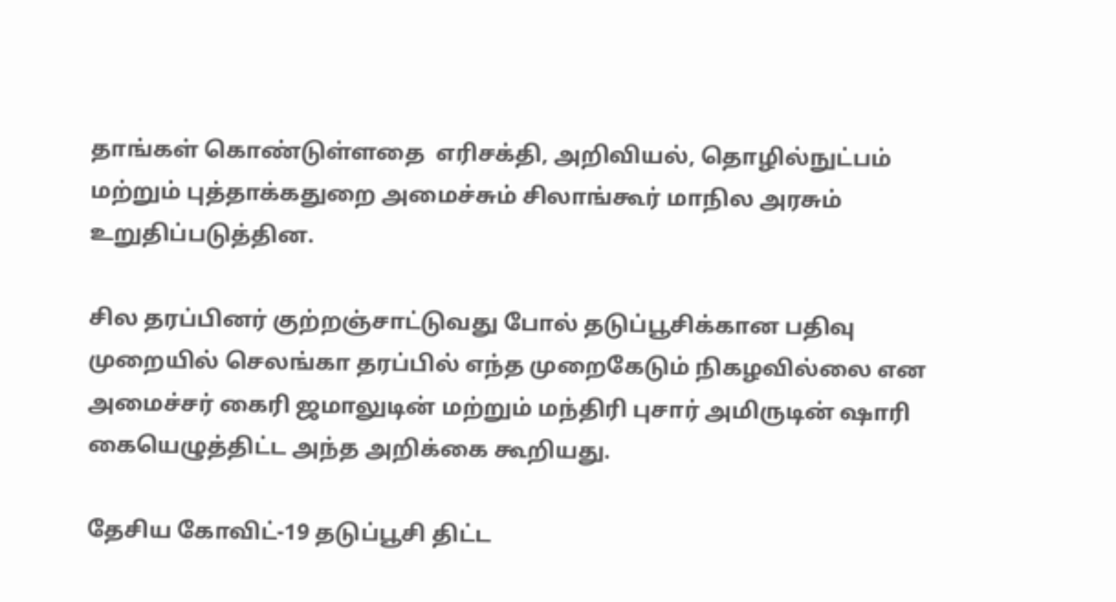தாங்கள் கொண்டுள்ளதை  எரிசக்தி, அறிவியல், தொழில்நுட்பம் மற்றும் புத்தாக்கதுறை அமைச்சும் சிலாங்கூர் மாநில அரசும் உறுதிப்படுத்தின.

சில தரப்பினர் குற்றஞ்சாட்டுவது போல் தடுப்பூசிக்கான பதிவு முறையில் செலங்கா தரப்பில் எந்த முறைகேடும் நிகழவில்லை என அமைச்சர் கைரி ஜமாலுடின் மற்றும் மந்திரி புசார் அமிருடின் ஷாரி கையெழுத்திட்ட அந்த அறிக்கை கூறியது.

தேசிய கோவிட்-19 தடுப்பூசி திட்ட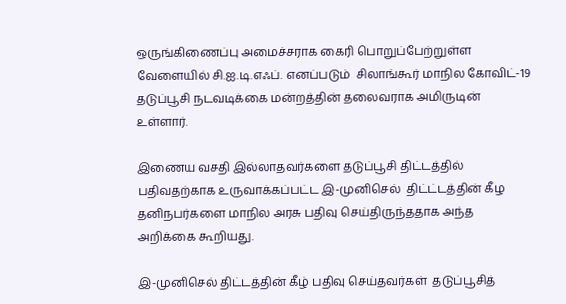ஒருங்கிணைப்பு அமைச்சராக கைரி பொறுப்பேற்றுள்ள வேளையில் சி.ஐ.டி.எஃப். எனப்படும்  சிலாங்கூர் மாநில கோவிட்-19 தடுப்பூசி நடவடிக்கை மன்றத்தின் தலைவராக அமிருடின் உள்ளார்.

இணைய வசதி இல்லாதவர்களை தடுப்பூசி திட்டத்தில் பதிவதற்காக உருவாக்கப்பட்ட இ-முனிசெல்  திட்ட்டத்தின் கீழ தனிநபர்களை மாநில அரசு பதிவு செய்திருந்ததாக அந்த அறிக்கை கூறியது.

இ-முனிசெல் திட்டத்தின் கீழ் பதிவு செய்தவர்கள்  தடுப்பூசித்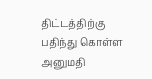திட்டத்திற்கு பதிந்து கொள்ள அனுமதி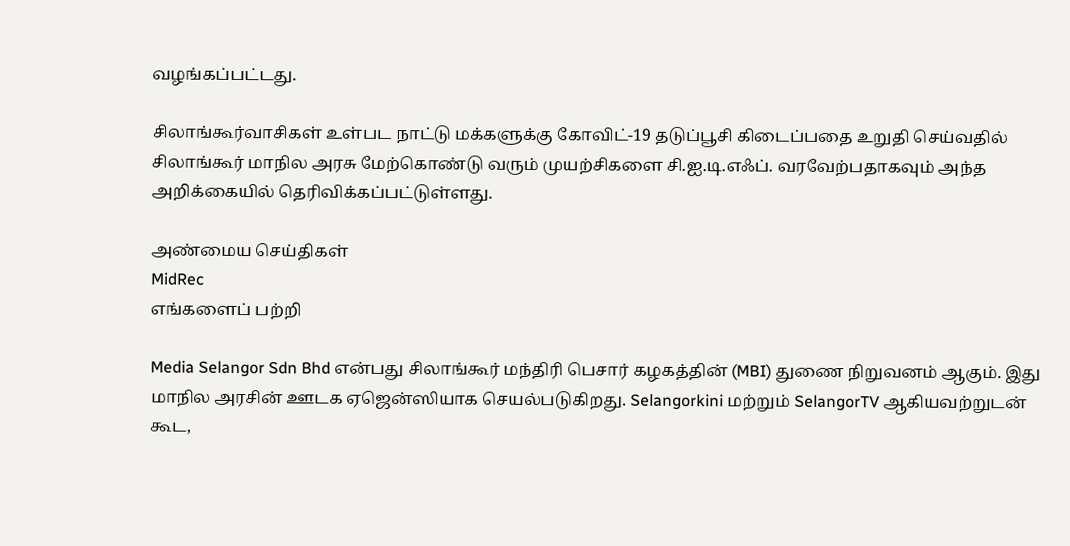வழங்கப்பட்டது.

சிலாங்கூர்வாசிகள் உள்பட நாட்டு மக்களுக்கு கோவிட்-19 தடுப்பூசி கிடைப்பதை உறுதி செய்வதில் சிலாங்கூர் மாநில அரசு மேற்கொண்டு வரும் முயற்சிகளை சி.ஐ.டி.எஃப். வரவேற்பதாகவும் அந்த அறிக்கையில் தெரிவிக்கப்பட்டுள்ளது.

அண்மைய செய்திகள்
MidRec
எங்களைப் பற்றி

Media Selangor Sdn Bhd என்பது சிலாங்கூர் மந்திரி பெசார் கழகத்தின் (MBI) துணை நிறுவனம் ஆகும். இது மாநில அரசின் ஊடக ஏஜென்ஸியாக செயல்படுகிறது. Selangorkini மற்றும் SelangorTV ஆகியவற்றுடன் கூட,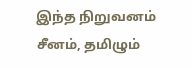இந்த நிறுவனம் சீனம், தமிழும்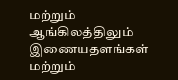மற்றும் ஆங்கிலத்திலும் இணையதளங்கள் மற்றும்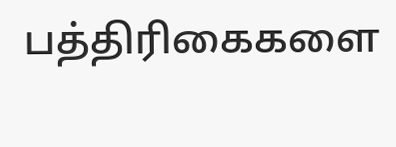பத்திரிகைகளை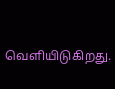வெளியிடுகிறது.